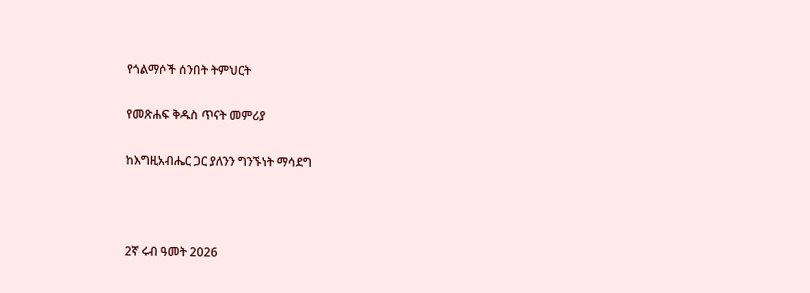የጎልማሶች ሰንበት ትምህርት

የመጽሐፍ ቅዱስ ጥናት መምሪያ

ከእግዚአብሔር ጋር ያለንን ግንኙነት ማሳደግ



2ኛ ሩብ ዓመት 2026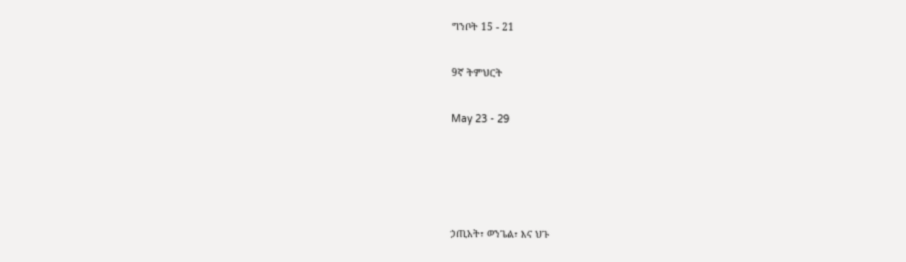ግንቦት 15 - 21

9ኛ ትምህርት

May 23 - 29




ኃጢአት፣ ወንጌል፣ እና ህጉ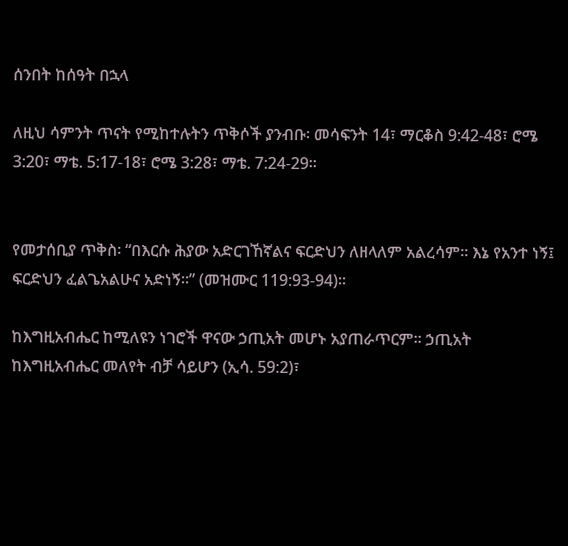ሰንበት ከሰዓት በኋላ

ለዚህ ሳምንት ጥናት የሚከተሉትን ጥቅሶች ያንብቡ፡ መሳፍንት 14፣ ማርቆስ 9:42-48፣ ሮሜ 3:20፣ ማቴ. 5:17-18፣ ሮሜ 3:28፣ ማቴ. 7:24-29።


የመታሰቢያ ጥቅስ፡ “በእርሱ ሕያው አድርገኸኛልና ፍርድህን ለዘላለም አልረሳም። እኔ የአንተ ነኝ፤ ፍርድህን ፈልጌአልሁና አድነኝ።” (መዝሙር 119:93-94)።

ከእግዚአብሔር ከሚለዩን ነገሮች ዋናው ኃጢአት መሆኑ አያጠራጥርም። ኃጢአት ከእግዚአብሔር መለየት ብቻ ሳይሆን (ኢሳ. 59:2)፣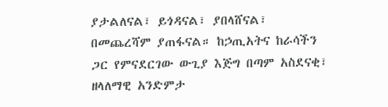ያታልለናል፣ ይጎዳናል፣ ያበላሸናል፣ በመጨረሻም ያጠፋናል። ከኃጢአትና ከራሳችን ጋር የምናደርገው ውጊያ እጅግ በጣም አስደናቂ፣ ዘላለማዊ አንድምታ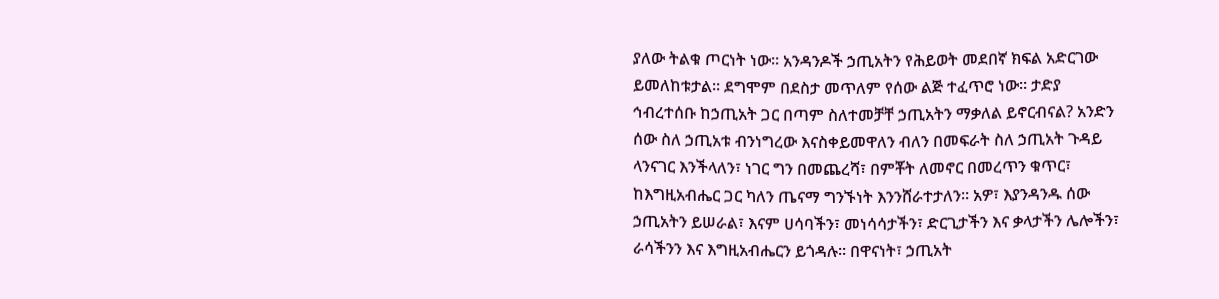ያለው ትልቁ ጦርነት ነው። አንዳንዶች ኃጢአትን የሕይወት መደበኛ ክፍል አድርገው ይመለከቱታል። ደግሞም በደስታ መጥለም የሰው ልጅ ተፈጥሮ ነው። ታድያ ኅብረተሰቡ ከኃጢአት ጋር በጣም ስለተመቻቸ ኃጢአትን ማቃለል ይኖርብናል? አንድን ሰው ስለ ኃጢአቱ ብንነግረው እናስቀይመዋለን ብለን በመፍራት ስለ ኃጢአት ጉዳይ ላንናገር እንችላለን፣ ነገር ግን በመጨረሻ፣ በምቾት ለመኖር በመረጥን ቁጥር፣ ከእግዚአብሔር ጋር ካለን ጤናማ ግንኙነት እንንሸራተታለን። አዎ፣ እያንዳንዱ ሰው ኃጢአትን ይሠራል፣ እናም ሀሳባችን፣ መነሳሳታችን፣ ድርጊታችን እና ቃላታችን ሌሎችን፣ ራሳችንን እና እግዚአብሔርን ይጎዳሉ። በዋናነት፣ ኃጢአት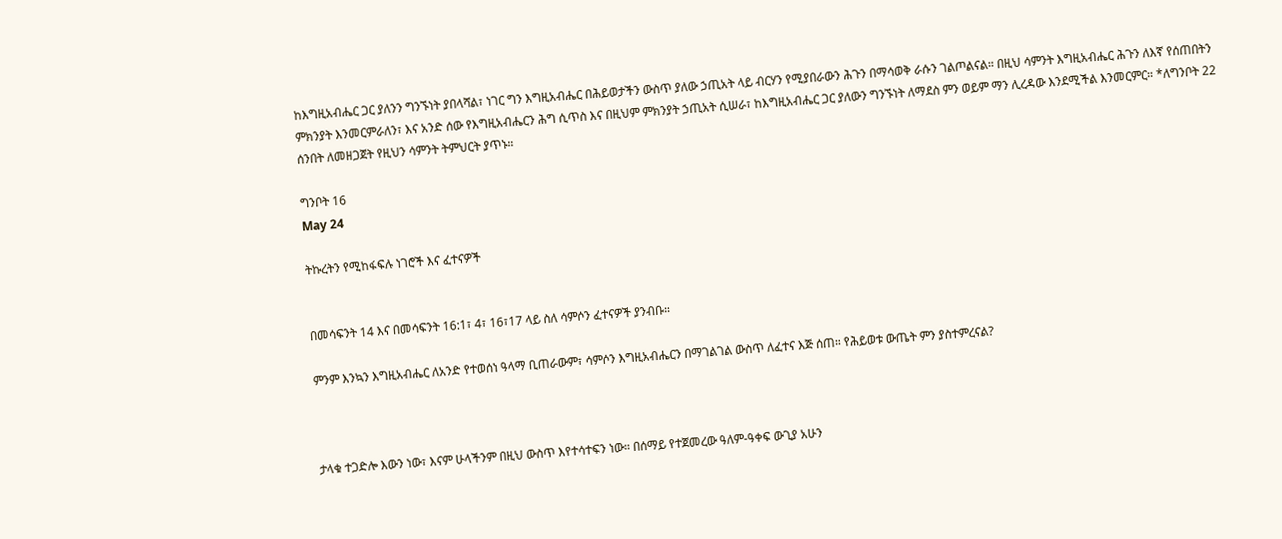ከእግዚአብሔር ጋር ያለንን ግንኙነት ያበላሻል፣ ነገር ግን እግዚአብሔር በሕይወታችን ውስጥ ያለው ኃጢአት ላይ ብርሃን የሚያበራውን ሕጉን በማሳወቅ ራሱን ገልጦልናል። በዚህ ሳምንት እግዚአብሔር ሕጉን ለእኛ የሰጠበትን ምክንያት እንመርምራለን፣ እና አንድ ሰው የእግዚአብሔርን ሕግ ሲጥስ እና በዚህም ምክንያት ኃጢአት ሲሠራ፣ ከእግዚአብሔር ጋር ያለውን ግንኙነት ለማደስ ምን ወይም ማን ሊረዳው እንደሚችል እንመርምር። *ለግንቦት 22 ሰንበት ለመዘጋጀት የዚህን ሳምንት ትምህርት ያጥኑ።

ግንቦት 16
May 24

ትኩረትን የሚከፋፍሉ ነገሮች እና ፈተናዎች


በመሳፍንት 14 እና በመሳፍንት 16:1፣ 4፣ 16፣17 ላይ ስለ ሳምሶን ፈተናዎች ያንብቡ።

ምንም እንኳን እግዚአብሔር ለአንድ የተወሰነ ዓላማ ቢጠራውም፣ ሳምሶን እግዚአብሔርን በማገልገል ውስጥ ለፈተና እጅ ሰጠ። የሕይወቱ ውጤት ምን ያስተምረናል?



ታላቁ ተጋድሎ እውን ነው፣ እናም ሁላችንም በዚህ ውስጥ እየተሳተፍን ነው። በሰማይ የተጀመረው ዓለም-ዓቀፍ ውጊያ አሁን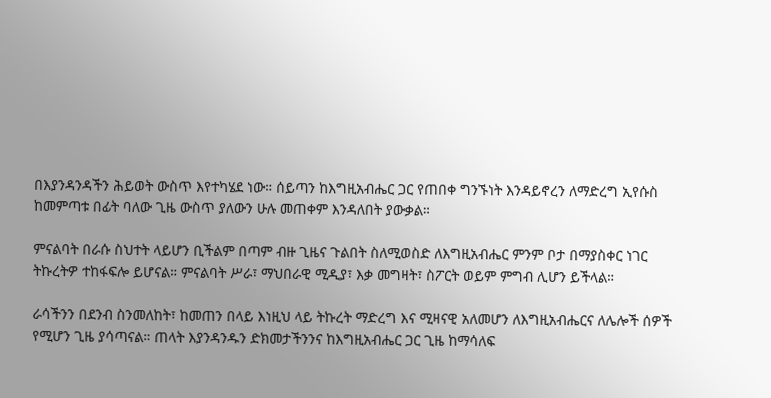በእያንዳንዳችን ሕይወት ውስጥ እየተካሄደ ነው። ሰይጣን ከእግዚአብሔር ጋር የጠበቀ ግንኙነት እንዳይኖረን ለማድረግ ኢየሱስ ከመምጣቱ በፊት ባለው ጊዜ ውስጥ ያለውን ሁሉ መጠቀም እንዳለበት ያውቃል።

ምናልባት በራሱ ስህተት ላይሆን ቢችልም በጣም ብዙ ጊዜና ጉልበት ስለሚወስድ ለእግዚአብሔር ምንም ቦታ በማያስቀር ነገር ትኩረትዎ ተከፋፍሎ ይሆናል። ምናልባት ሥራ፣ ማህበራዊ ሚዲያ፣ እቃ መግዛት፣ ስፖርት ወይም ምግብ ሊሆን ይችላል።

ራሳችንን በደንብ ስንመለከት፣ ከመጠን በላይ እነዚህ ላይ ትኩረት ማድረግ እና ሚዛናዊ አለመሆን ለእግዚአብሔርና ለሌሎች ሰዎች የሚሆን ጊዜ ያሳጣናል። ጠላት እያንዳንዱን ድክመታችንንና ከእግዚአብሔር ጋር ጊዜ ከማሳለፍ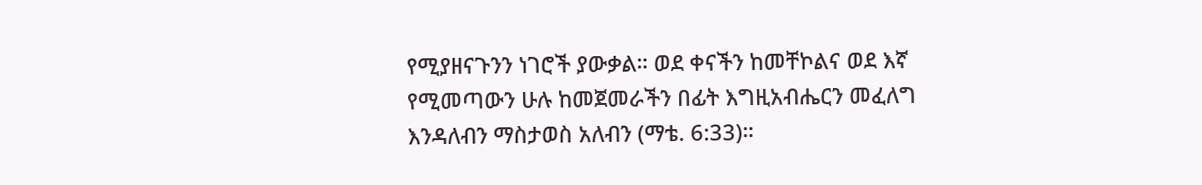የሚያዘናጉንን ነገሮች ያውቃል። ወደ ቀናችን ከመቸኮልና ወደ እኛ የሚመጣውን ሁሉ ከመጀመራችን በፊት እግዚአብሔርን መፈለግ እንዳለብን ማስታወስ አለብን (ማቴ. 6:33)።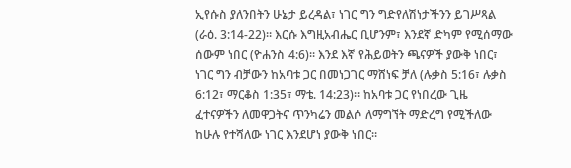ኢየሱስ ያለንበትን ሁኔታ ይረዳል፣ ነገር ግን ግድየለሽነታችንን ይገሥጻል (ራዕ. 3:14-22)። እርሱ እግዚአብሔር ቢሆንም፣ እንደኛ ድካም የሚሰማው ሰውም ነበር (ዮሐንስ 4:6)። እንደ እኛ የሕይወትን ጫናዎች ያውቅ ነበር፣ ነገር ግን ብቻውን ከአባቱ ጋር በመነጋገር ማሸነፍ ቻለ (ሉቃስ 5:16፣ ሉቃስ 6:12፣ ማርቆስ 1:35፣ ማቴ. 14:23)። ከአባቱ ጋር የነበረው ጊዜ ፈተናዎችን ለመዋጋትና ጥንካሬን መልሶ ለማግኘት ማድረግ የሚችለው ከሁሉ የተሻለው ነገር እንደሆነ ያውቅ ነበር።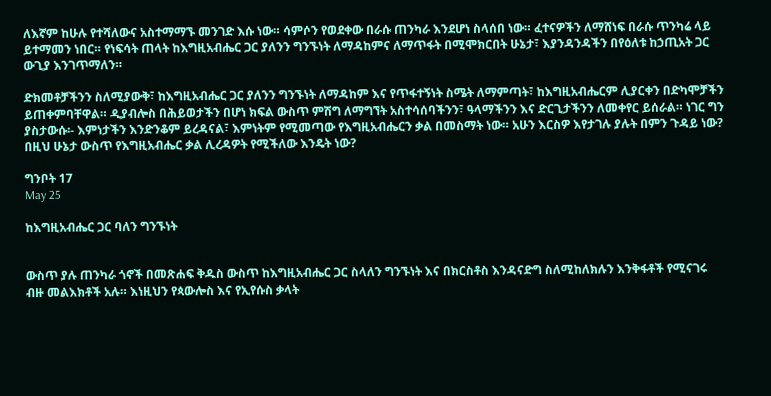ለእኛም ከሁሉ የተሻለውና አስተማማኙ መንገድ እሱ ነው። ሳምሶን የወደቀው በራሱ ጠንካራ እንደሆነ ስላሰበ ነው። ፈተናዎችን ለማሸነፍ በራሱ ጥንካሬ ላይ ይተማመን ነበር። የነፍሳት ጠላት ከእግዚአብሔር ጋር ያለንን ግንኙነት ለማዳከምና ለማጥፋት በሚሞክርበት ሁኔታ፣ እያንዳንዳችን በየዕለቱ ከኃጢአት ጋር ውጊያ እንገጥማለን።

ድክመቶቻችንን ስለሚያውቅ፣ ከእግዚአብሔር ጋር ያለንን ግንኙነት ለማዳከም እና የጥፋተኝነት ስሜት ለማምጣት፣ ከእግዚአብሔርም ሊያርቀን በድካሞቻችን ይጠቀምባቸዋል። ዲያብሎስ በሕይወታችን በሆነ ክፍል ውስጥ ምሽግ ለማግኘት አስተሳሰባችንን፣ ዓላማችንን እና ድርጊታችንን ለመቀየር ይሰራል። ነገር ግን ያስታውሱ፡- እምነታችን እንድንቆም ይረዳናል፣ እምነትም የሚመጣው የእግዚአብሔርን ቃል በመስማት ነው። አሁን እርስዎ እየታገሉ ያሉት በምን ጉዳይ ነው? በዚህ ሁኔታ ውስጥ የእግዚአብሔር ቃል ሊረዳዎት የሚችለው እንዴት ነው?

ግንቦት 17
May 25

ከእግዚአብሔር ጋር ባለን ግንኙነት


ውስጥ ያሉ ጠንካራ ጎኖች በመጽሐፍ ቅዱስ ውስጥ ከእግዚአብሔር ጋር ስላለን ግንኙነት እና በክርስቶስ እንዳናድግ ስለሚከለክሉን እንቅፋቶች የሚናገሩ ብዙ መልእክቶች አሉ። እነዚህን የጳውሎስ እና የኢየሱስ ቃላት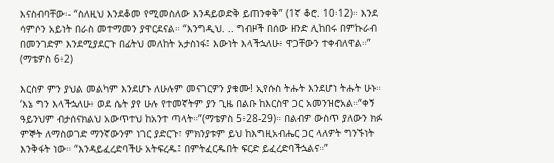እናስብባቸው፡- “ስለዚህ እንደቆመ የሚመስለው እንዳይወድቅ ይጠንቀቅ” (1ኛ ቆሮ. 10፡12)። እንደ ሳምሶን አይነት በራስ መተማመን ያዋርደናል። “እንግዲህ. .. ግብዞች በሰው ዘንድ ሊከበሩ በምኩራብ በመንገድም እንደሚያደርጉ በፊትህ መለከት አታስነፋ፤ እውነት እላችኋለሁ፥ ዋጋቸውን ተቀብለዋል።” (ማቴዎስ 6፥2)

እርስዎ ምን ያህል መልካም እንደሆኑ ለሁሉም መናገርዎን ያቁሙ! ኢየሱስ ትሑት እንደሆነ ትሑት ሁኑ። ‘እኔ ግን እላችኋለሁ፥ ወደ ሴት ያየ ሁሉ የተመኛትም ያን ጊዜ በልቡ ከእርስዋ ጋር አመንዝሮአል።“ቀኝ ዓይንህም ብታሰናክልህ አውጥተህ ከአንተ ጣላት።”(ማቴዎስ 5፥28-29)። በልብዎ ውስጥ ያለውን ክፉ ምኞት ለማስወገድ ማንኛውንም ነገር ያድርጉ፣ ምክንያቱም ይህ ከእግዚአብሔር ጋር ላለዎት ግንኙነት እንቅፋት ነው። “እንዳይፈረድባችሁ አትፍረዱ፤ በምትፈርዱበት ፍርድ ይፈረድባችኋልና።”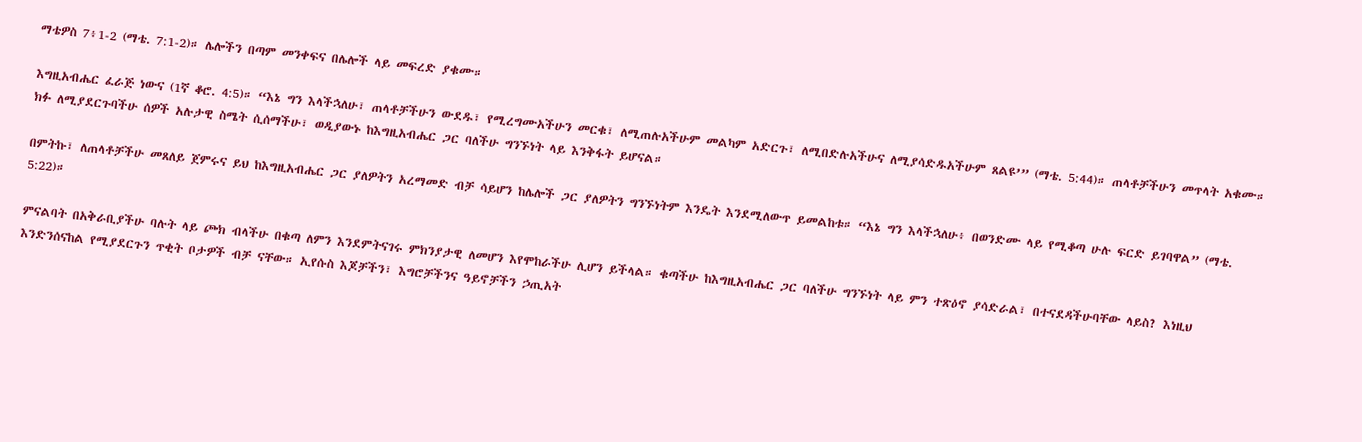ማቴዎስ 7፥1-2 (ማቴ. 7:1-2)። ሌሎችን በጣም መንቀፍና በሌሎች ላይ መፍረድ ያቁሙ።

እግዚአብሔር ፈራጅ ነውና (1ኛ ቆሮ. 4:5)። “እኔ ግን እላችኋለሁ፣ ጠላቶቻችሁን ውደዱ፣ የሚረግሙአችሁን መርቁ፣ ለሚጠሉአችሁም መልካም አድርጉ፣ ለሚበድሉአችሁና ለሚያሳድዱአችሁም ጸልዩ’” (ማቴ. 5:44)። ጠላቶቻችሁን መጥላት አቁሙ። ክፉ ለሚያደርጉባችሁ ሰዎች አሉታዊ ስሜት ሲሰማችሁ፣ ወዲያውኑ ከእግዚአብሔር ጋር ባለችሁ ግንኙነት ላይ እንቅፋት ይሆናል።

በምትኩ፣ ለጠላቶቻችሁ መጸለይ ጀምሩና ይህ ከእግዚአብሔር ጋር ያለዎትን አረማመድ ብቻ ሳይሆን ከሌሎች ጋር ያለዎትን ግንኙነትም እንዴት እንደሚለውጥ ይመልከቱ። “እኔ ግን እላችኋለሁ፥ በወንድሙ ላይ የሚቆጣ ሁሉ ፍርድ ይገባዋል” (ማቴ. 5:22)።

ምናልባት በአቅራቢያችሁ ባሉት ላይ ጮክ ብላችሁ በቁጣ ለምን እንደምትናገሩ ምክንያታዊ ለመሆን እየሞከራችሁ ሊሆን ይችላል። ቁጣችሁ ከእግዚአብሔር ጋር ባለችሁ ግንኙነት ላይ ምን ተጽዕኖ ያሳድራል፣ በተናደዳችሁባቸው ላይስ? እነዚህ እንድንሰናከል የሚያደርጉን ጥቂት ቦታዎች ብቻ ናቸው። ኢየሱስ እጆቻችን፣ እግሮቻችንና ዓይኖቻችን ኃጢአት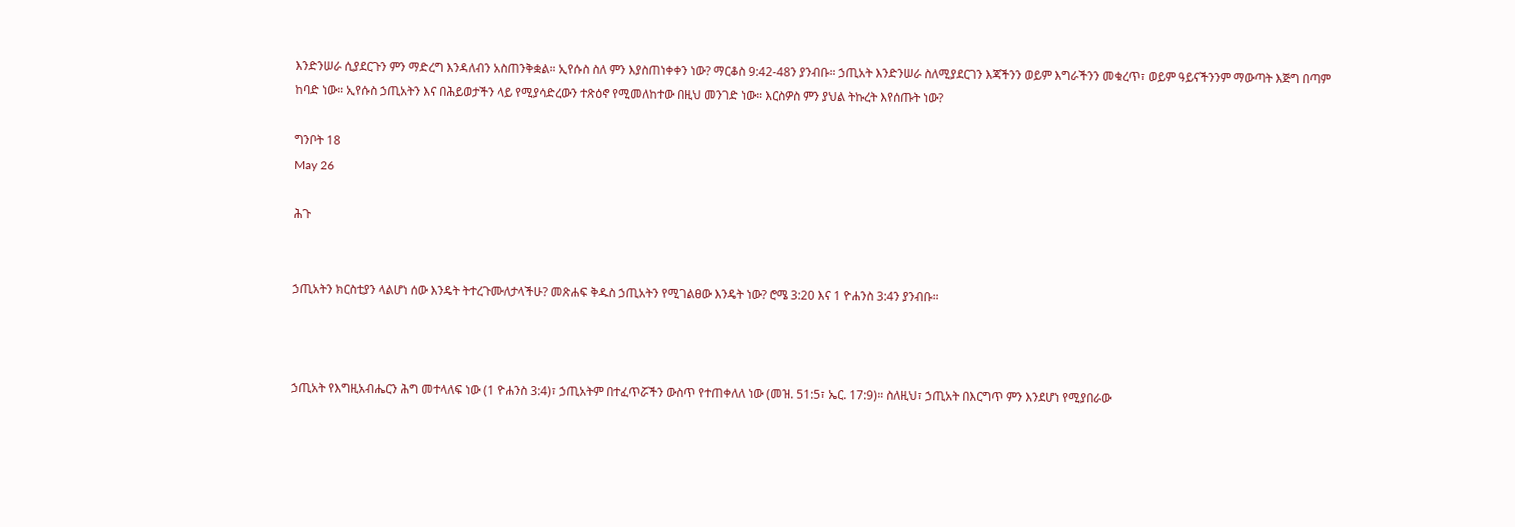እንድንሠራ ሲያደርጉን ምን ማድረግ እንዳለብን አስጠንቅቋል። ኢየሱስ ስለ ምን እያስጠነቀቀን ነው? ማርቆስ 9:42-48ን ያንብቡ። ኃጢአት እንድንሠራ ስለሚያደርገን እጃችንን ወይም እግራችንን መቁረጥ፣ ወይም ዓይናችንንም ማውጣት እጅግ በጣም ከባድ ነው። ኢየሱስ ኃጢአትን እና በሕይወታችን ላይ የሚያሳድረውን ተጽዕኖ የሚመለከተው በዚህ መንገድ ነው። እርስዎስ ምን ያህል ትኩረት እየሰጡት ነው?

ግንቦት 18
May 26

ሕጉ


ኃጢአትን ክርስቲያን ላልሆነ ሰው እንዴት ትተረጉሙለታላችሁ? መጽሐፍ ቅዱስ ኃጢአትን የሚገልፀው እንዴት ነው? ሮሜ 3:20 እና 1 ዮሐንስ 3:4ን ያንብቡ።



ኃጢአት የእግዚአብሔርን ሕግ መተላለፍ ነው (1 ዮሐንስ 3:4)፣ ኃጢአትም በተፈጥሯችን ውስጥ የተጠቀለለ ነው (መዝ. 51:5፣ ኤር. 17:9)። ስለዚህ፣ ኃጢአት በእርግጥ ምን እንደሆነ የሚያበራው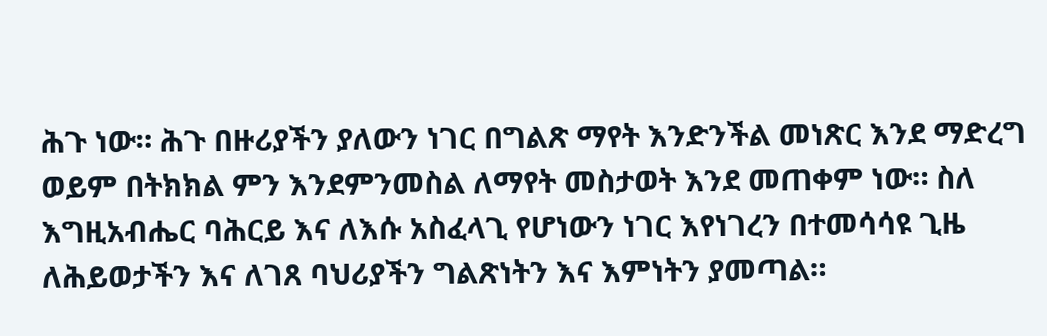ሕጉ ነው። ሕጉ በዙሪያችን ያለውን ነገር በግልጽ ማየት እንድንችል መነጽር እንደ ማድረግ ወይም በትክክል ምን እንደምንመስል ለማየት መስታወት እንደ መጠቀም ነው። ስለ እግዚአብሔር ባሕርይ እና ለእሱ አስፈላጊ የሆነውን ነገር እየነገረን በተመሳሳዩ ጊዜ ለሕይወታችን እና ለገጸ ባህሪያችን ግልጽነትን እና እምነትን ያመጣል።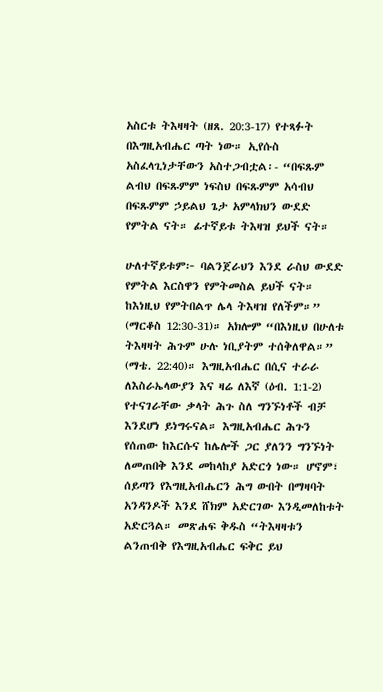አስርቱ ትእዛዛት (ዘጸ. 20:3-17) የተጻፉት በእግዚአብሔር ጣት ነው። ኢየሱስ አስፈላጊነታቸውን አስተጋብቷል፡- “በፍጹም ልብህ በፍጹምም ነፍስህ በፍጹምም አሳብህ በፍጹምም ኃይልህ ጌታ አምላክህን ውደድ የምትል ናት። ፊተኛይቱ ትእዛዝ ይህች ናት።

ሁለተኛይቱም፦ ባልንጀራህን እንደ ራስህ ውደድ የምትል እርስዋን የምትመስል ይህች ናት። ከእነዚህ የምትበልጥ ሌላ ትእዛዝ የለችም።” (ማርቆስ 12:30-31)። አክሎም “በእነዚህ በሁለቱ ትእዛዛት ሕጉም ሁሉ ነቢያትም ተሰቅለዋል።” (ማቴ. 22:40)። እግዚአብሔር በሲና ተራራ ለእስራኤላውያን እና ዛሬ ለእኛ (ዕብ. 1:1-2) የተናገራቸው ቃላት ሕጉ ስለ ግንኙነቶች ብቻ እንደሆነ ይነግሩናል። እግዚአብሔር ሕጉን የሰጠው ከእርሱና ከሌሎች ጋር ያለንን ግንኙነት ለመጠበቅ እንደ መከላከያ አድርጎ ነው። ሆኖም፣ ሰይጣን የእግዚአብሔርን ሕግ ውበት በማዛባት አንዳንዶች እንደ ሸክም አድርገው እንዲመለከቱት አድርጓል። መጽሐፍ ቅዱስ “ትእዛዛቱን ልንጠብቅ የእግዚአብሔር ፍቅር ይህ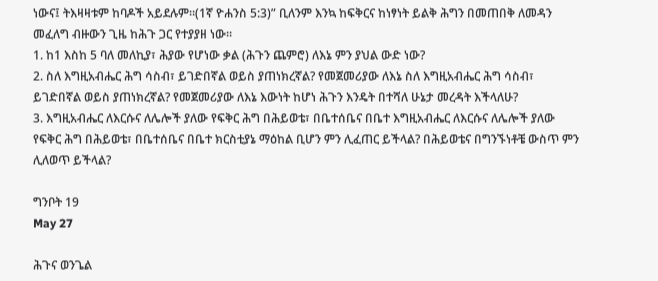ነውና፤ ትእዛዛቱም ከባዶች አይደሉም።(1ኛ ዮሐንስ 5:3)” ቢለንም እንኳ ከፍቅርና ከነፃነት ይልቅ ሕግን በመጠበቅ ለመዳን መፈለግ ብዙውን ጊዜ ከሕጉ ጋር የተያያዘ ነው።
1. ከ1 እስከ 5 ባለ መለኪያ፣ ሕያው የሆነው ቃል (ሕጉን ጨምሮ) ለእኔ ምን ያህል ውድ ነው?
2. ስለ እግዚአብሔር ሕግ ሳስብ፣ ይገድበኛል ወይስ ያጠነክረኛል? የመጀመሪያው ለእኔ ስለ እግዚአብሔር ሕግ ሳስብ፣ ይገድበኛል ወይስ ያጠነክረኛል? የመጀመሪያው ለእኔ እውነት ከሆነ ሕጉን እንዴት በተሻለ ሁኔታ መረዳት እችላለሁ?
3. እግዚአብሔር ለእርሱና ለሌሎች ያለው የፍቅር ሕግ በሕይወቴ፣ በቤተሰቤና በቤተ እግዚአብሔር ለእርሱና ለሌሎች ያለው የፍቅር ሕግ በሕይወቴ፣ በቤተሰቤና በቤተ ክርስቲያኔ ማዕከል ቢሆን ምን ሊፈጠር ይችላል? በሕይወቴና በግንኙነቶቼ ውስጥ ምን ሊለወጥ ይችላል?

ግንቦት 19
May 27

ሕጉና ወንጌል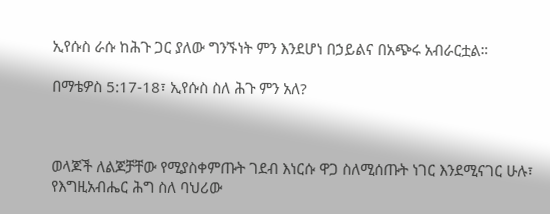ኢየሱስ ራሱ ከሕጉ ጋር ያለው ግንኙነት ምን እንደሆነ በኃይልና በአጭሩ አብራርቷል።

በማቴዎስ 5:17-18፣ ኢየሱስ ስለ ሕጉ ምን አለ?



ወላጆች ለልጆቻቸው የሚያስቀምጡት ገደብ እነርሱ ዋጋ ስለሚሰጡት ነገር እንደሚናገር ሁሉ፣ የእግዚአብሔር ሕግ ስለ ባህሪው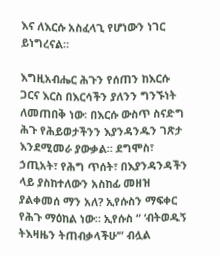እና ለእርሱ አስፈላጊ የሆነውን ነገር ይነግረናል።

እግዚአብሔር ሕጉን የሰጠን ከእርሱ ጋርና እርስ በእርሳችን ያለንን ግንኙነት ለመጠበቅ ነው፡ በእርሱ ውስጥ ስናድግ ሕጉ የሕይወታችንን እያንዳንዱን ገጽታ እንደሚመራ ያውቃል። ደግሞስ፣ ኃጢአት፣ የሕግ ጥሰት፣ በእያንዳንዳችን ላይ ያስከተለውን አስከፊ መዘዝ ያልቀመሰ ማን አለ? ኢየሱስን ማፍቀር የሕጉ ማዕከል ነው። ኢየሱስ “ ‘ብትወዱኝ ትእዛዜን ትጠብቃላችሁ’” ብሏል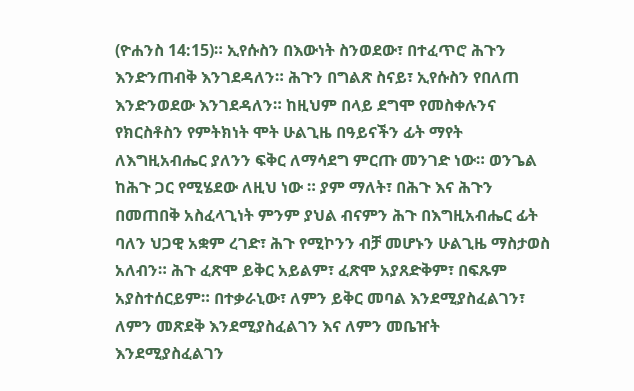(ዮሐንስ 14:15)። ኢየሱስን በእውነት ስንወደው፣ በተፈጥሮ ሕጉን እንድንጠብቅ እንገደዳለን። ሕጉን በግልጽ ስናይ፣ ኢየሱስን የበለጠ እንድንወደው እንገደዳለን። ከዚህም በላይ ደግሞ የመስቀሉንና የክርስቶስን የምትክነት ሞት ሁልጊዜ በዓይናችን ፊት ማየት ለእግዚአብሔር ያለንን ፍቅር ለማሳደግ ምርጡ መንገድ ነው። ወንጌል ከሕጉ ጋር የሚሄደው ለዚህ ነው ። ያም ማለት፣ በሕጉ እና ሕጉን በመጠበቅ አስፈላጊነት ምንም ያህል ብናምን ሕጉ በእግዚአብሔር ፊት ባለን ህጋዊ አቋም ረገድ፣ ሕጉ የሚኮንን ብቻ መሆኑን ሁልጊዜ ማስታወስ አለብን። ሕጉ ፈጽሞ ይቅር አይልም፣ ፈጽሞ አያጸድቅም፣ በፍጹም አያስተሰርይም። በተቃራኒው፣ ለምን ይቅር መባል እንደሚያስፈልገን፣ ለምን መጽደቅ እንደሚያስፈልገን እና ለምን መቤዠት እንደሚያስፈልገን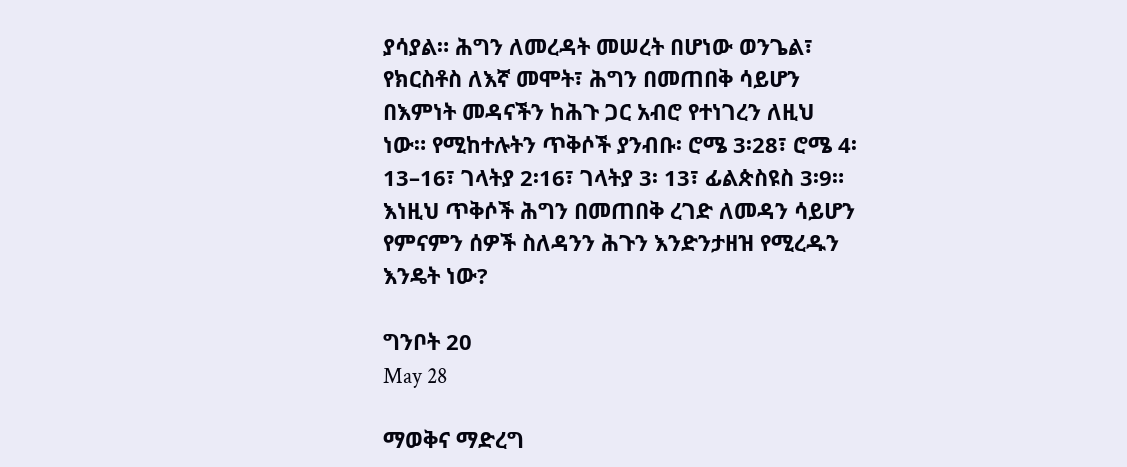ያሳያል። ሕግን ለመረዳት መሠረት በሆነው ወንጌል፣ የክርስቶስ ለእኛ መሞት፣ ሕግን በመጠበቅ ሳይሆን በእምነት መዳናችን ከሕጉ ጋር አብሮ የተነገረን ለዚህ ነው። የሚከተሉትን ጥቅሶች ያንብቡ፡ ሮሜ 3፡28፣ ሮሜ 4፡13–16፣ ገላትያ 2፡16፣ ገላትያ 3፡ 13፣ ፊልጵስዩስ 3፡9። እነዚህ ጥቅሶች ሕግን በመጠበቅ ረገድ ለመዳን ሳይሆን የምናምን ሰዎች ስለዳንን ሕጉን እንድንታዘዝ የሚረዱን እንዴት ነው?

ግንቦት 20
May 28

ማወቅና ማድረግ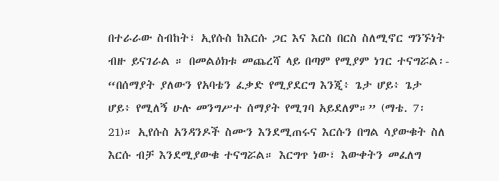በተራራው ስብከት፣ ኢየሱስ ከእርሱ ጋር እና እርስ በርስ ስለሚኖር ግንኙነት ብዙ ይናገራል ። በመልዕክቱ መጨረሻ ላይ በጣም የሚያም ነገር ተናግሯል፡- “በሰማያት ያለውን የአባቴን ፈቃድ የሚያደርግ እንጂ፥ ጌታ ሆይ፥ ጌታ ሆይ፥ የሚለኝ ሁሉ መንግሥተ ሰማያት የሚገባ አይደለም።” (ማቴ. 7፡21)። ኢየሱስ አንዳንዶች ስሙን እንደሚጠሩና እርሱን በግል ሳያውቁት ስለ እርሱ ብቻ እንደሚያውቁ ተናግሯል። እርግጥ ነው፣ እውቀትን መፈለግ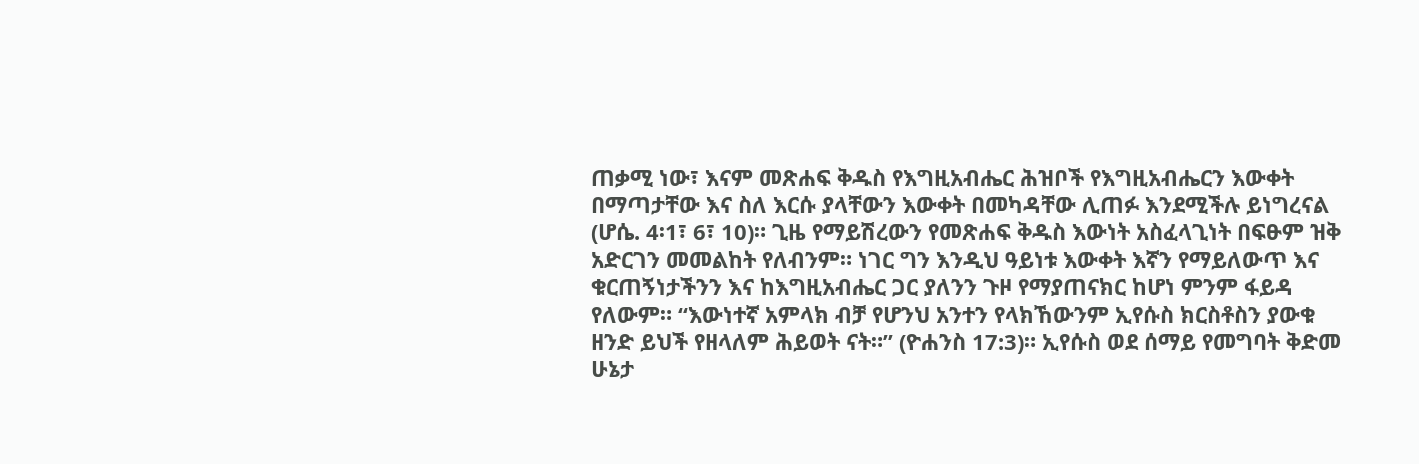ጠቃሚ ነው፣ እናም መጽሐፍ ቅዱስ የእግዚአብሔር ሕዝቦች የእግዚአብሔርን እውቀት በማጣታቸው እና ስለ እርሱ ያላቸውን እውቀት በመካዳቸው ሊጠፉ እንደሚችሉ ይነግረናል (ሆሴ. 4፡1፣ 6፣ 10)። ጊዜ የማይሽረውን የመጽሐፍ ቅዱስ እውነት አስፈላጊነት በፍፁም ዝቅ አድርገን መመልከት የለብንም። ነገር ግን እንዲህ ዓይነቱ እውቀት እኛን የማይለውጥ እና ቁርጠኝነታችንን እና ከእግዚአብሔር ጋር ያለንን ጉዞ የማያጠናክር ከሆነ ምንም ፋይዳ የለውም። “እውነተኛ አምላክ ብቻ የሆንህ አንተን የላክኸውንም ኢየሱስ ክርስቶስን ያውቁ ዘንድ ይህች የዘላለም ሕይወት ናት።” (ዮሐንስ 17:3)። ኢየሱስ ወደ ሰማይ የመግባት ቅድመ ሁኔታ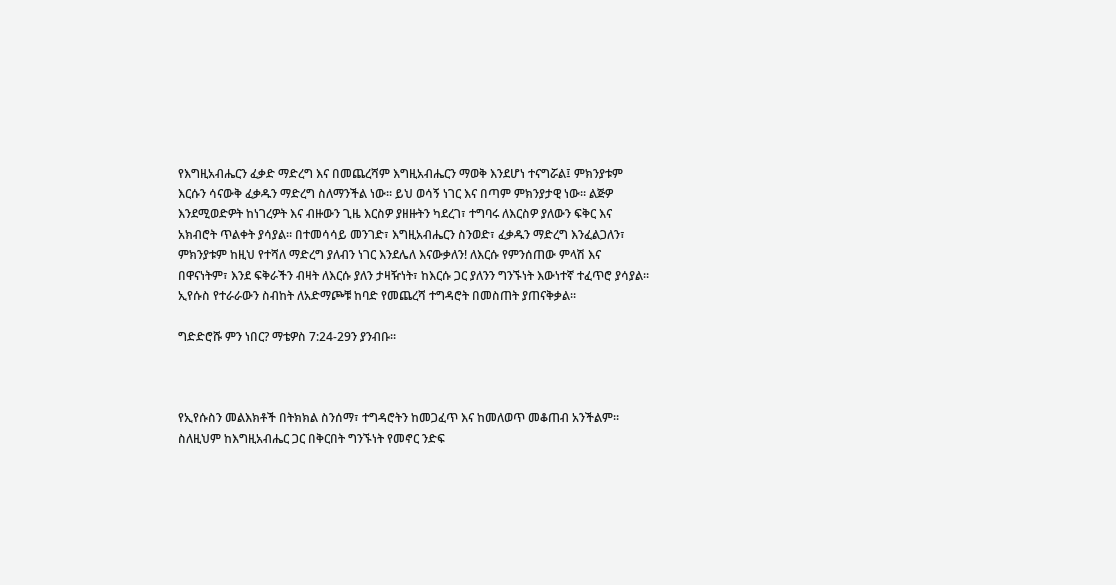የእግዚአብሔርን ፈቃድ ማድረግ እና በመጨረሻም እግዚአብሔርን ማወቅ እንደሆነ ተናግሯል፤ ምክንያቱም እርሱን ሳናውቅ ፈቃዱን ማድረግ ስለማንችል ነው። ይህ ወሳኝ ነገር እና በጣም ምክንያታዊ ነው። ልጅዎ እንደሚወድዎት ከነገረዎት እና ብዙውን ጊዜ እርስዎ ያዘዙትን ካደረገ፣ ተግባሩ ለእርስዎ ያለውን ፍቅር እና አክብሮት ጥልቀት ያሳያል። በተመሳሳይ መንገድ፣ እግዚአብሔርን ስንወድ፣ ፈቃዱን ማድረግ እንፈልጋለን፣ ምክንያቱም ከዚህ የተሻለ ማድረግ ያለብን ነገር እንደሌለ እናውቃለን! ለእርሱ የምንሰጠው ምላሽ እና በዋናነትም፣ እንደ ፍቅራችን ብዛት ለእርሱ ያለን ታዛዥነት፣ ከእርሱ ጋር ያለንን ግንኙነት እውነተኛ ተፈጥሮ ያሳያል። ኢየሱስ የተራራውን ስብከት ለአድማጮቹ ከባድ የመጨረሻ ተግዳሮት በመስጠት ያጠናቅቃል።

ግድድሮሹ ምን ነበር? ማቴዎስ 7:24-29ን ያንብቡ።



የኢየሱስን መልእክቶች በትክክል ስንሰማ፣ ተግዳሮትን ከመጋፈጥ እና ከመለወጥ መቆጠብ አንችልም። ስለዚህም ከእግዚአብሔር ጋር በቅርበት ግንኙነት የመኖር ንድፍ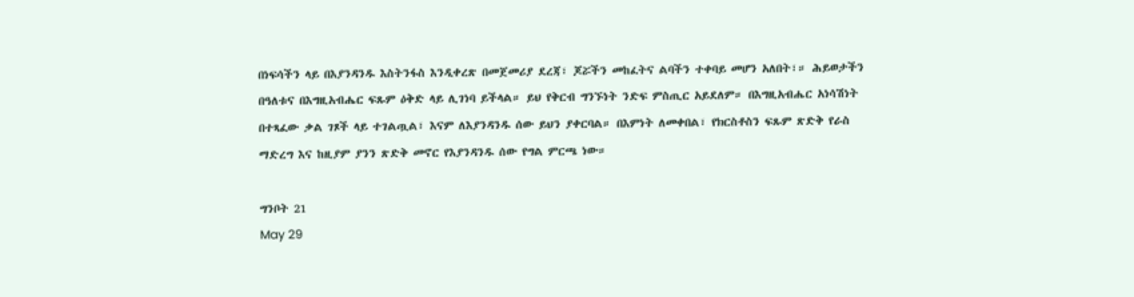በነፍሳችን ላይ በእያንዳንዱ እስትንፋስ እንዲቀረጽ በመጀመሪያ ደረጃ፣ ጆሯችን መከፈትና ልባችን ተቀባይ መሆን አለበት፣። ሕይወታችን በዓለቱና በእግዚአብሔር ፍጹም ዕቅድ ላይ ሊገነባ ይችላል። ይህ የቅርብ ግንኙነት ንድፍ ምስጢር አይደለም። በእግዚአብሔር አነሳሽነት በተጻፈው ቃል ገጾች ላይ ተገልጧል፣ እናም ለእያንዳንዱ ሰው ይህን ያቀርባል። በእምነት ለመቀበል፣ የክርስቶስን ፍጹም ጽድቅ የራስ ማድረግ እና ከዚያም ያንን ጽድቅ መኖር የእያንዳንዱ ሰው የግል ምርጫ ነው።

ግንቦት 21
May 29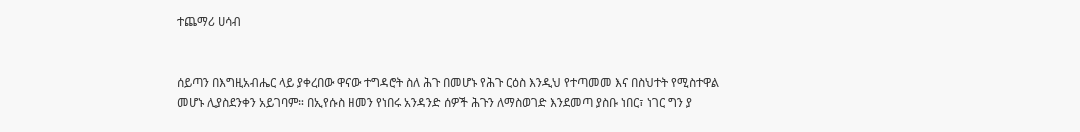ተጨማሪ ሀሳብ


ሰይጣን በእግዚአብሔር ላይ ያቀረበው ዋናው ተግዳሮት ስለ ሕጉ በመሆኑ የሕጉ ርዕስ እንዲህ የተጣመመ እና በስህተት የሚስተዋል መሆኑ ሊያስደንቀን አይገባም። በኢየሱስ ዘመን የነበሩ አንዳንድ ሰዎች ሕጉን ለማስወገድ እንደመጣ ያስቡ ነበር፣ ነገር ግን ያ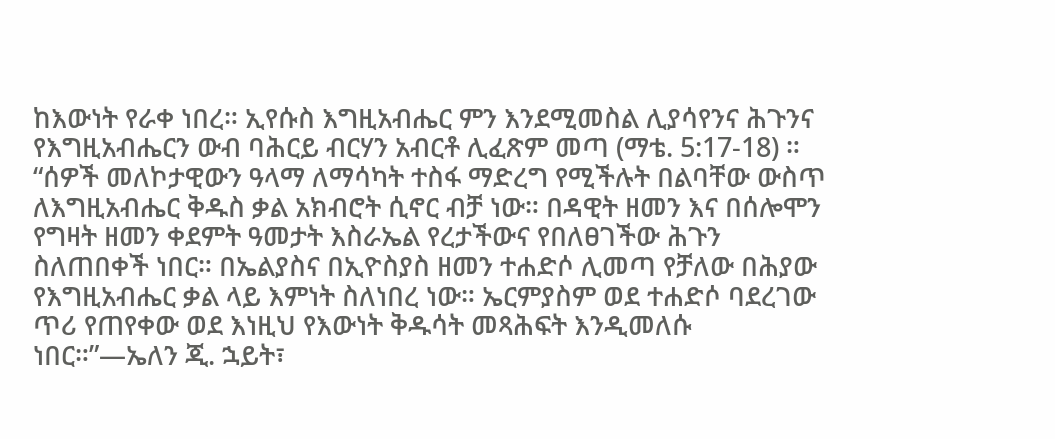ከእውነት የራቀ ነበረ። ኢየሱስ እግዚአብሔር ምን እንደሚመስል ሊያሳየንና ሕጉንና የእግዚአብሔርን ውብ ባሕርይ ብርሃን አብርቶ ሊፈጽም መጣ (ማቴ. 5:17-18) ። “ሰዎች መለኮታዊውን ዓላማ ለማሳካት ተስፋ ማድረግ የሚችሉት በልባቸው ውስጥ ለእግዚአብሔር ቅዱስ ቃል አክብሮት ሲኖር ብቻ ነው። በዳዊት ዘመን እና በሰሎሞን የግዛት ዘመን ቀደምት ዓመታት እስራኤል የረታችውና የበለፀገችው ሕጉን ስለጠበቀች ነበር። በኤልያስና በኢዮስያስ ዘመን ተሐድሶ ሊመጣ የቻለው በሕያው የእግዚአብሔር ቃል ላይ እምነት ስለነበረ ነው። ኤርምያስም ወደ ተሐድሶ ባደረገው ጥሪ የጠየቀው ወደ እነዚህ የእውነት ቅዱሳት መጻሕፍት እንዲመለሱ ነበር።”—ኤለን ጂ. ኋይት፣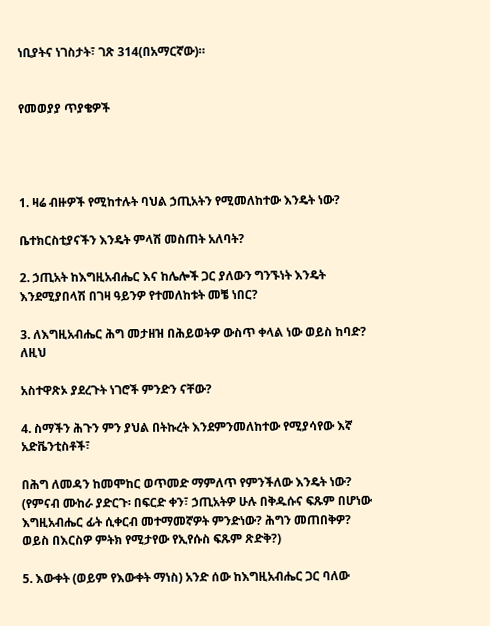ነቢያትና ነገስታት፣ ገጽ 314(በአማርኛው)።


የመወያያ ጥያቄዎች




1. ዛሬ ብዙዎች የሚከተሉት ባህል ኃጢአትን የሚመለከተው እንዴት ነው?

ቤተክርስቲያናችን እንዴት ምላሽ መስጠት አለባት?

2. ኃጢአት ከእግዚአብሔር እና ከሌሎች ጋር ያለውን ግንኙነት እንዴት እንደሚያበላሽ በገዛ ዓይንዎ የተመለከቱት መቼ ነበር?

3. ለእግዚአብሔር ሕግ መታዘዝ በሕይወትዎ ውስጥ ቀላል ነው ወይስ ከባድ? ለዚህ

አስተዋጽኦ ያደረጉት ነገሮች ምንድን ናቸው?

4. ስማችን ሕጉን ምን ያህል በትኩረት እንደምንመለከተው የሚያሳየው እኛ አድቬንቲስቶች፣

በሕግ ለመዳን ከመሞከር ወጥመድ ማምለጥ የምንችለው እንዴት ነው? (የምናብ ሙከራ ያድርጉ፡ በፍርድ ቀን፣ ኃጢአትዎ ሁሉ በቅዱሱና ፍጹም በሆነው እግዚአብሔር ፊት ሲቀርብ መተማመኛዎት ምንድነው? ሕግን መጠበቅዎ? ወይስ በእርስዎ ምትክ የሚታየው የኢየሱስ ፍጹም ጽድቅ?)

5. እውቀት (ወይም የእውቀት ማነስ) አንድ ሰው ከእግዚአብሔር ጋር ባለው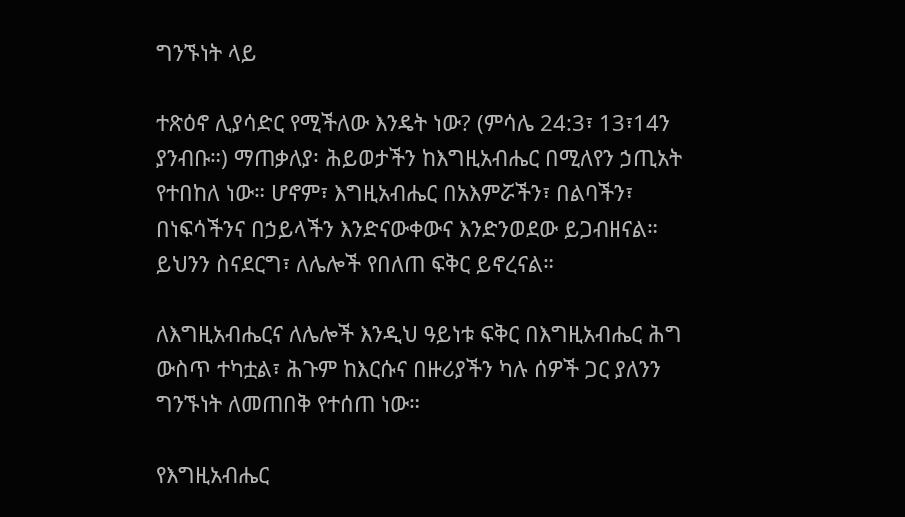ግንኙነት ላይ

ተጽዕኖ ሊያሳድር የሚችለው እንዴት ነው? (ምሳሌ 24:3፣ 13፣14ን ያንብቡ።) ማጠቃለያ፡ ሕይወታችን ከእግዚአብሔር በሚለየን ኃጢአት የተበከለ ነው። ሆኖም፣ እግዚአብሔር በአእምሯችን፣ በልባችን፣ በነፍሳችንና በኃይላችን እንድናውቀውና እንድንወደው ይጋብዘናል። ይህንን ስናደርግ፣ ለሌሎች የበለጠ ፍቅር ይኖረናል።

ለእግዚአብሔርና ለሌሎች እንዲህ ዓይነቱ ፍቅር በእግዚአብሔር ሕግ ውስጥ ተካቷል፣ ሕጉም ከእርሱና በዙሪያችን ካሉ ሰዎች ጋር ያለንን ግንኙነት ለመጠበቅ የተሰጠ ነው።

የእግዚአብሔር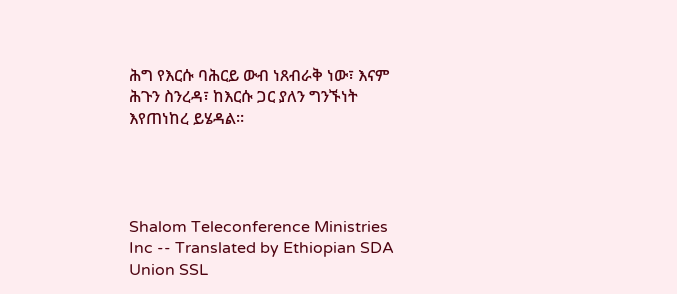ሕግ የእርሱ ባሕርይ ውብ ነጸብራቅ ነው፣ እናም ሕጉን ስንረዳ፣ ከእርሱ ጋር ያለን ግንኙነት እየጠነከረ ይሄዳል።




Shalom Teleconference Ministries Inc -- Translated by Ethiopian SDA Union SSL